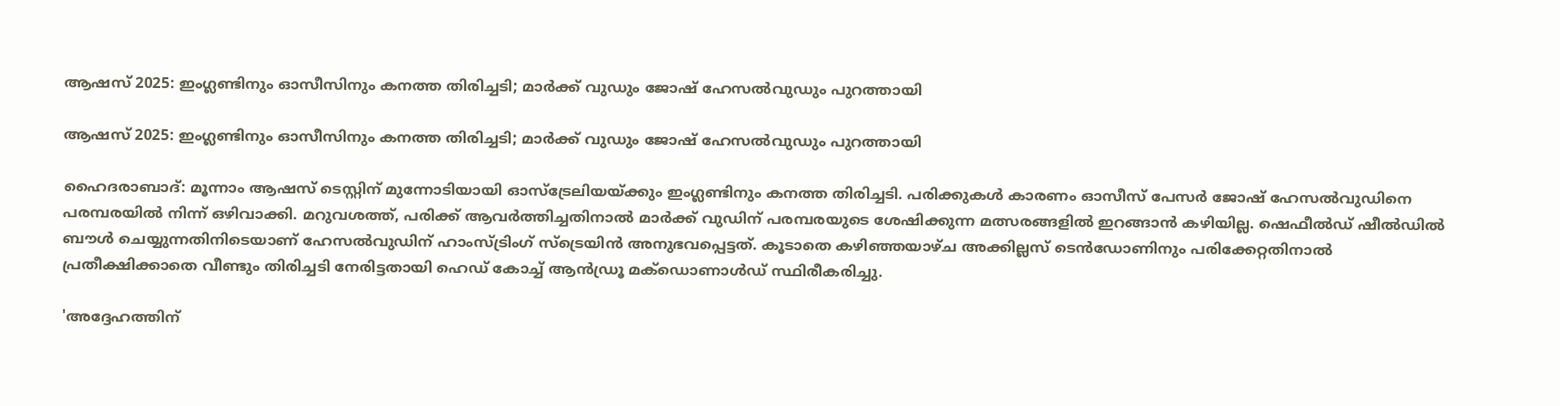ആഷസ് 2025: ഇംഗ്ലണ്ടിനും ഓസീസിനും കനത്ത തിരിച്ചടി; മാർക്ക് വുഡും ജോഷ് ഹേസൽവുഡും പുറത്തായി

ആഷസ് 2025: ഇംഗ്ലണ്ടിനും ഓസീസിനും കനത്ത തിരിച്ചടി; മാർക്ക് വുഡും ജോഷ് ഹേസൽവുഡും പുറത്തായി

ഹൈദരാബാദ്: മൂന്നാം ആഷസ് ടെസ്റ്റിന് മുന്നോടിയായി ഓസ്‌ട്രേലിയയ്ക്കും ഇംഗ്ലണ്ടിനും കനത്ത തിരിച്ചടി. പരിക്കുകൾ കാരണം ഓസീസ് പേസർ ജോഷ് ഹേസൽവുഡിനെ പരമ്പരയിൽ നിന്ന് ഒഴിവാക്കി. മറുവശത്ത്, പരിക്ക് ആവർത്തിച്ചതിനാൽ മാർക്ക് വുഡിന് പരമ്പരയുടെ ശേഷിക്കുന്ന മത്സരങ്ങളിൽ ഇറങ്ങാന്‍ കഴിയില്ല. ഷെഫീൽഡ് ഷീൽഡിൽ ബൗൾ ചെയ്യുന്നതിനിടെയാണ് ഹേസൽവുഡിന് ഹാംസ്ട്രിംഗ് സ്ട്രെയിൻ അനുഭവപ്പെട്ടത്. കൂടാതെ കഴിഞ്ഞയാഴ്‌ച അക്കില്ലസ് ടെൻഡോണിനും പരിക്കേറ്റതിനാൽ പ്രതീക്ഷിക്കാതെ വീണ്ടും തിരിച്ചടി നേരിട്ടതായി ഹെഡ് കോച്ച് ആൻഡ്രൂ മക്ഡൊണാൾഡ് സ്ഥിരീകരിച്ചു.

'അദ്ദേഹത്തിന്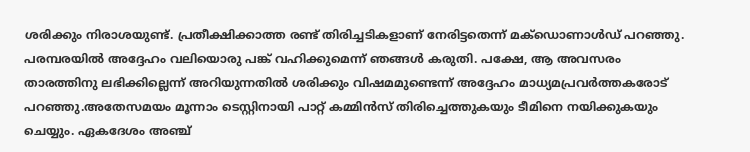ശരിക്കും നിരാശയുണ്ട്. പ്രതീക്ഷിക്കാത്ത രണ്ട് തിരിച്ചടികളാണ് നേരിട്ടതെന്ന് മക്ഡൊണാൾഡ് പറഞ്ഞു. പരമ്പരയിൽ അദ്ദേഹം വലിയൊരു പങ്ക് വഹിക്കുമെന്ന് ഞങ്ങൾ കരുതി. പക്ഷേ, ആ അവസരം താരത്തിനു ലഭിക്കില്ലെന്ന് അറിയുന്നതിൽ ശരിക്കും വിഷമമുണ്ടെന്ന് അദ്ദേഹം മാധ്യമപ്രവർത്തകരോട് പറഞ്ഞു.അതേസമയം മൂന്നാം ടെസ്റ്റിനായി പാറ്റ് കമ്മിൻസ് തിരിച്ചെത്തുകയും ടീമിനെ നയിക്കുകയും ചെയ്യും. ഏകദേശം അഞ്ച്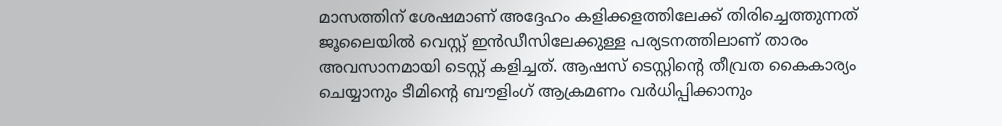മാസത്തിന് ശേഷമാണ് അദ്ദേഹം കളിക്കളത്തിലേക്ക് തിരിച്ചെത്തുന്നത് ജൂലൈയിൽ വെസ്റ്റ് ഇൻഡീസിലേക്കുള്ള പര്യടനത്തിലാണ് താരം അവസാനമായി ടെസ്റ്റ് കളിച്ചത്. ആഷസ് ടെസ്റ്റിന്‍റെ തീവ്രത കൈകാര്യം ചെയ്യാനും ടീമിന്‍റെ ബൗളിംഗ് ആക്രമണം വർധിപ്പിക്കാനും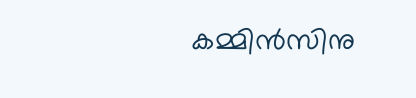കമ്മിന്‍സിനു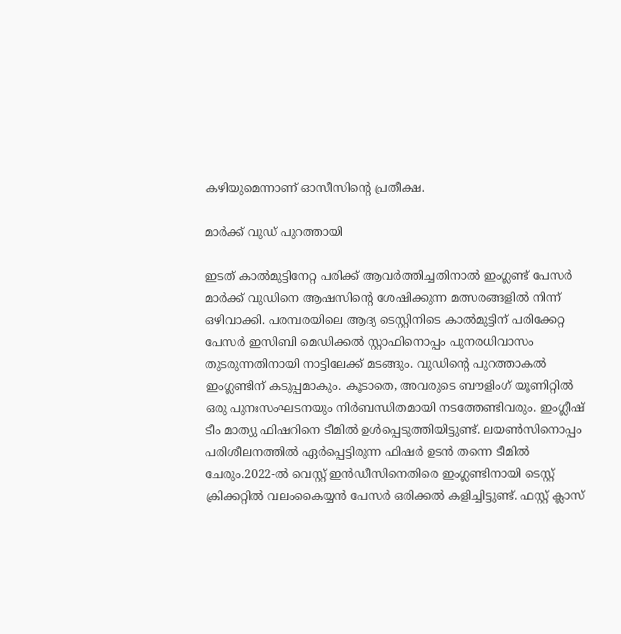കഴിയുമെന്നാണ് ഓസീസിന്‍റെ പ്രതീക്ഷ.

മാർക്ക് വുഡ് പുറത്തായി

ഇടത് കാൽമുട്ടിനേറ്റ പരിക്ക് ആവർത്തിച്ചതിനാൽ ഇംഗ്ലണ്ട് പേസർ മാർക്ക് വുഡിനെ ആഷസിന്‍റെ ശേഷിക്കുന്ന മത്സരങ്ങളിൽ നിന്ന് ഒഴിവാക്കി. പരമ്പരയിലെ ആദ്യ ടെസ്റ്റിനിടെ കാൽമുട്ടിന് പരിക്കേറ്റ പേസർ ഇസിബി മെഡിക്കൽ സ്റ്റാഫിനൊപ്പം പുനരധിവാസം തുടരുന്നതിനായി നാട്ടിലേക്ക് മടങ്ങും. വുഡിന്‍റെ പുറത്താകൽ ഇംഗ്ലണ്ടിന് കടുപ്പമാകും. കൂടാതെ, അവരുടെ ബൗളിംഗ് യൂണിറ്റിൽ ഒരു പുനഃസംഘടനയും നിർബന്ധിതമായി നടത്തേണ്ടിവരും. ഇംഗ്ലീഷ് ടീം മാത്യു ഫിഷറിനെ ടീമിൽ ഉൾപ്പെടുത്തിയിട്ടുണ്ട്. ലയൺസിനൊപ്പം പരിശീലനത്തിൽ ഏർപ്പെട്ടിരുന്ന ഫിഷർ ഉടൻ തന്നെ ടീമിൽ ചേരും.2022-ൽ വെസ്റ്റ് ഇൻഡീസിനെതിരെ ഇംഗ്ലണ്ടിനായി ടെസ്റ്റ് ക്രിക്കറ്റിൽ വലംകൈയ്യൻ പേസർ ഒരിക്കൽ കളിച്ചിട്ടുണ്ട്. ഫസ്റ്റ് ക്ലാസ്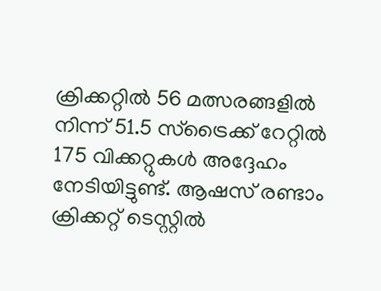ക്രിക്കറ്റിൽ 56 മത്സരങ്ങളിൽ നിന്ന് 51.5 സ്ട്രൈക്ക് റേറ്റിൽ 175 വിക്കറ്റുകൾ അദ്ദേഹം നേടിയിട്ടുണ്ട്. ആഷസ് രണ്ടാം ക്രിക്കറ്റ് ടെസ്റ്റിൽ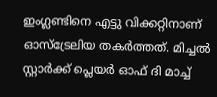ഇംഗ്ലണ്ടിനെ എട്ടു വിക്കറ്റിനാണ് ഓസ്ട്രേലിയ തകർത്തത്. മിച്ചല്‍ സ്റ്റാര്‍ക്ക് പ്ലെയര്‍ ഓഫ് ദി മാച്ച്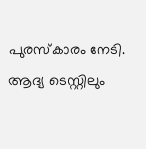പുരസ്‌കാരം നേടി. ആദ്യ ടെസ്റ്റിലും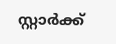സ്റ്റാര്‍ക്ക്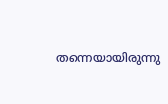തന്നെയായിരുന്നു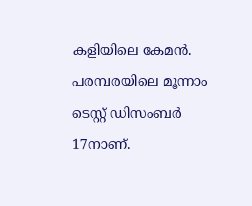കളിയിലെ കേമന്‍. പരമ്പരയിലെ മൂന്നാം ടെസ്റ്റ് ഡിസംബര്‍ 17നാണ്.